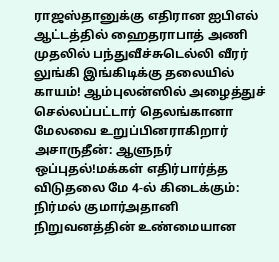ராஜஸ்தானுக்கு எதிரான ஐபிஎல் ஆட்டத்தில் ஹைதராபாத் அணி முதலில் பந்துவீச்சுடெல்லி வீரர் லுங்கி இங்கிடிக்கு தலையில் காயம்! ஆம்புலன்ஸில் அழைத்துச் செல்லப்பட்டார் தெலங்கானா மேலவை உறுப்பினராகிறார் அசாருதீன்: ஆளுநர் ஒப்புதல்!மக்கள் எதிர்பார்த்த விடுதலை மே 4-ல் கிடைக்கும்: நிர்மல் குமார்அதானி நிறுவனத்தின் உண்மையான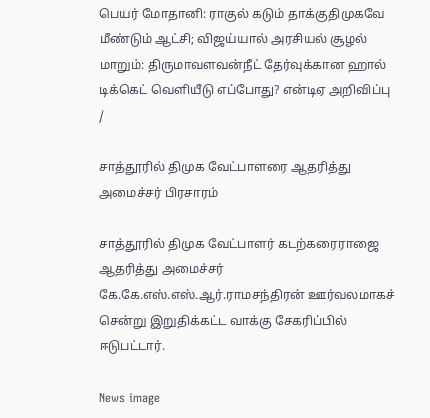பெயர் மோதானி: ராகுல் கடும் தாக்குதிமுகவே மீண்டும் ஆட்சி; விஜய்யால் அரசியல் சூழல் மாறும்: திருமாவளவன்நீட் தேர்வுக்கான ஹால் டிக்கெட் வெளியீடு எப்போது? என்டிஏ அறிவிப்பு
/

சாத்தூரில் திமுக வேட்பாளரை ஆதரித்து அமைச்சர் பிரசாரம்

சாத்தூரில் திமுக வேட்பாளர் கடற்கரைராஜை ஆதரித்து அமைச்சர் கே.கே.எஸ்.எஸ்.ஆர்.ராமசந்திரன் ஊர்வலமாகச் சென்று இறுதிக்கட்ட வாக்கு சேகரிப்பில் ஈடுபட்டார்.

News image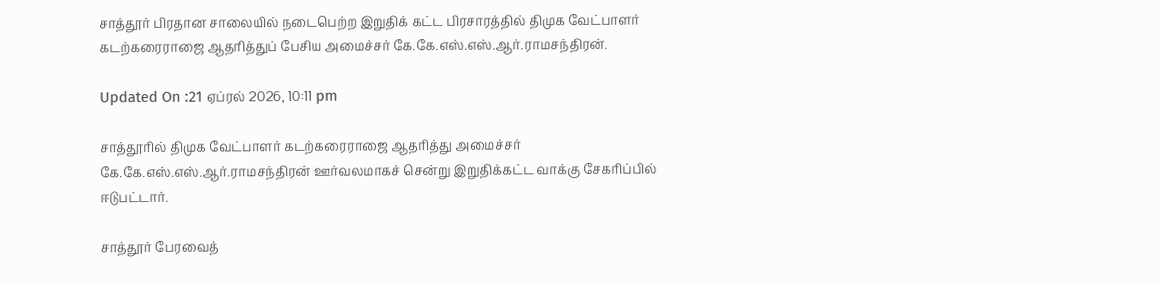சாத்தூர் பிரதான சாலையில் நடைபெற்ற இறுதிக் கட்ட பிரசாரத்தில் திமுக வேட்பாளர் கடற்கரைராஜை ஆதரித்துப் பேசிய அமைச்சர் கே.கே.எஸ்.எஸ்.ஆர்.ராமசந்திரன்.

Updated On :21 ஏப்ரல் 2026, 10:11 pm

சாத்தூரில் திமுக வேட்பாளர் கடற்கரைராஜை ஆதரித்து அமைச்சர் கே.கே.எஸ்.எஸ்.ஆர்.ராமசந்திரன் ஊர்வலமாகச் சென்று இறுதிக்கட்ட வாக்கு சேகரிப்பில் ஈடுபட்டார்.

சாத்தூர் பேரவைத்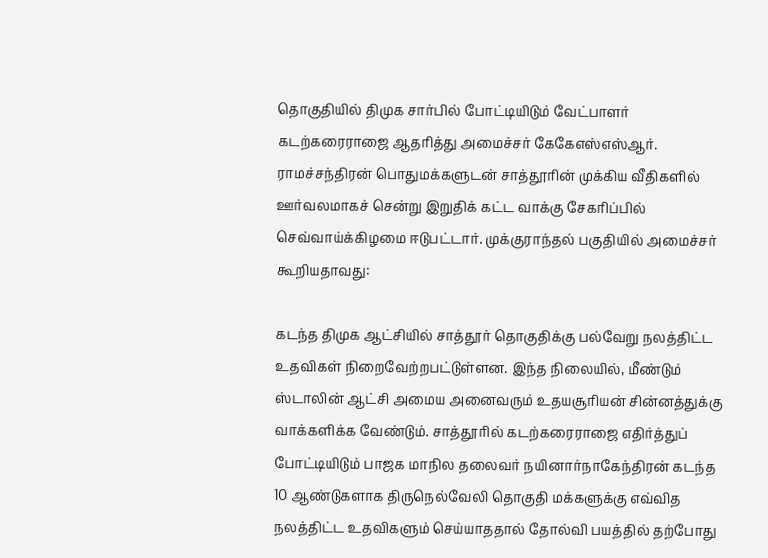தொகுதியில் திமுக சார்பில் போட்டியிடும் வேட்பாளர் கடற்கரைராஜை ஆதரித்து அமைச்சர் கேகேஎஸ்எஸ்ஆர். ராமச்சந்திரன் பொதுமக்களுடன் சாத்தூரின் முக்கிய வீதிகளில் ஊர்வலமாகச் சென்று இறுதிக் கட்ட வாக்கு சேகரிப்பில் செவ்வாய்க்கிழமை ஈடுபட்டார். முக்குராந்தல் பகுதியில் அமைச்சர் கூறியதாவது:

கடந்த திமுக ஆட்சியில் சாத்தூர் தொகுதிக்கு பல்வேறு நலத்திட்ட உதவிகள் நிறைவேற்றபட்டுள்ளன. இந்த நிலையில், மீண்டும் ஸ்டாலின் ஆட்சி அமைய அனைவரும் உதயசூரியன் சின்னத்துக்கு வாக்களிக்க வேண்டும். சாத்தூரில் கடற்கரைராஜை எதிர்த்துப் போட்டியிடும் பாஜக மாநில தலைவர் நயினார்நாகேந்திரன் கடந்த 10 ஆண்டுகளாக திருநெல்வேலி தொகுதி மக்களுக்கு எவ்வித நலத்திட்ட உதவிகளும் செய்யாததால் தோல்வி பயத்தில் தற்போது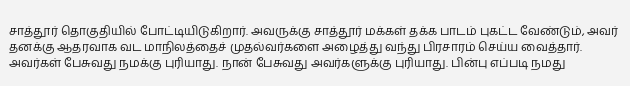சாத்தூர் தொகுதியில் போட்டியிடுகிறார். அவருக்கு சாத்தூர் மக்கள் தக்க பாடம் புகட்ட வேண்டும், அவர் தனக்கு ஆதரவாக வட மாநிலத்தைச் முதல்வர்களை அழைத்து வந்து பிரசாரம் செய்ய வைத்தார். அவர்கள் பேசுவது நமக்கு புரியாது. நான் பேசுவது அவர்களுக்கு புரியாது. பின்பு எப்படி நமது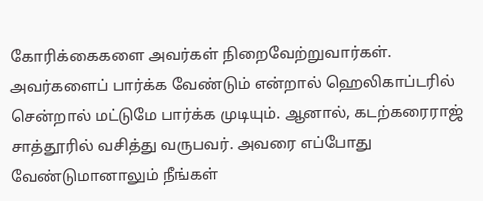கோரிக்கைகளை அவர்கள் நிறைவேற்றுவார்கள். அவர்களைப் பார்க்க வேண்டும் என்றால் ஹெலிகாப்டரில் சென்றால் மட்டுமே பார்க்க முடியும். ஆனால், கடற்கரைராஜ் சாத்தூரில் வசித்து வருபவர். அவரை எப்போது வேண்டுமானாலும் நீங்கள்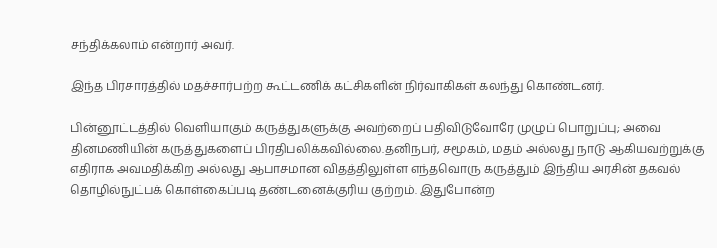சந்திக்கலாம் என்றார் அவர்.

இந்த பிரசாரத்தில் மதச்சார்பற்ற கூட்டணிக் கட்சிகளின் நிர்வாகிகள் கலந்து கொண்டனர்.

பின்னூட்டத்தில் வெளியாகும் கருத்துகளுக்கு அவற்றைப் பதிவிடுவோரே முழுப் பொறுப்பு; அவை தினமணியின் கருத்துகளைப் பிரதிபலிக்கவில்லை.தனிநபர், சமூகம், மதம் அல்லது நாடு ஆகியவற்றுக்கு எதிராக அவமதிக்கிற அல்லது ஆபாசமான விதத்திலுள்ள எந்தவொரு கருத்தும் இந்திய அரசின் தகவல் தொழில்நுட்பக் கொள்கைப்படி தண்டனைக்குரிய குற்றம். இதுபோன்ற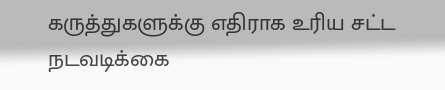கருத்துகளுக்கு எதிராக உரிய சட்ட நடவடிக்கை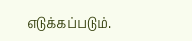எடுக்கப்படும்.